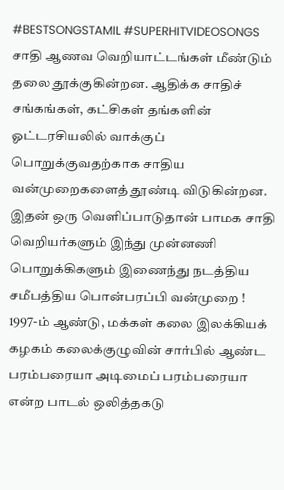#BESTSONGSTAMIL #SUPERHITVIDEOSONGS
சாதி ஆணவ வெறியாட்டங்கள் மீண்டும் தலை தூக்குகின்றன. ஆதிக்க சாதிச் சங்கங்கள், கட்சிகள் தங்களின் ஓட்டரசியலில் வாக்குப் பொறுக்குவதற்காக சாதிய வன்முறைகளைத் தூண்டி விடுகின்றன.
இதன் ஒரு வெளிப்பாடுதான் பாமக சாதி வெறியர்களும் இந்து முன்னணி பொறுக்கிகளும் இணைந்து நடத்திய சமீபத்திய பொன்பரப்பி வன்முறை !
1997-ம் ஆண்டு, மக்கள் கலை இலக்கியக் கழகம் கலைக்குழுவின் சார்பில் ஆண்ட பரம்பரையா அடிமைப் பரம்பரையா என்ற பாடல் ஒலித்தகடு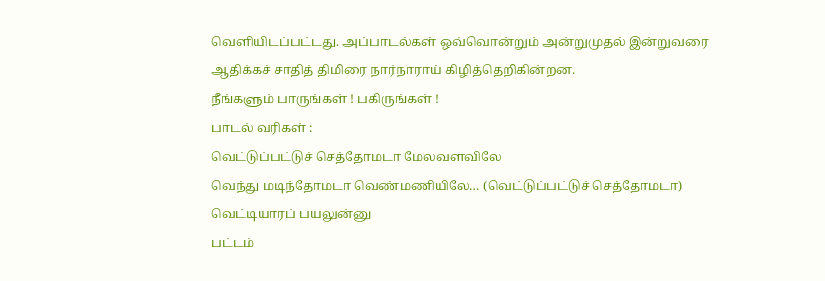வெளியிடப்பட்டது. அப்பாடல்கள் ஒவ்வொன்றும் அன்றுமுதல் இன்றுவரை ஆதிக்கச் சாதித் திமிரை நார்நாராய் கிழித்தெறிகின்றன.
நீங்களும் பாருங்கள் ! பகிருங்கள் !
பாடல் வரிகள் :
வெட்டுப்பட்டுச் செத்தோமடா மேலவளவிலே
வெந்து மடிந்தோமடா வெண்மணியிலே… (வெட்டுப்பட்டுச் செத்தோமடா)
வெட்டியாரப் பயலுன்னு
பட்டம்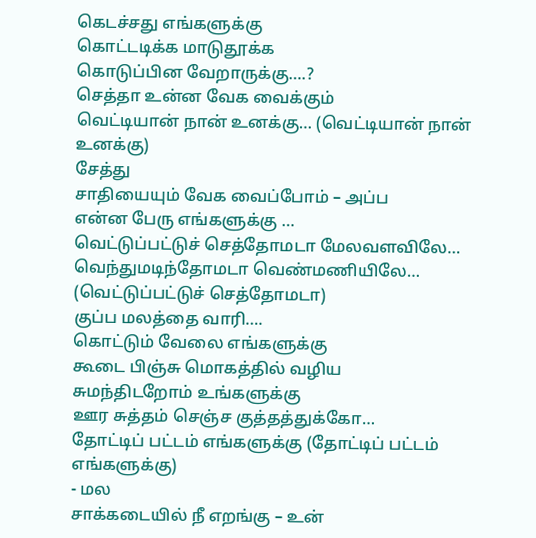கெடச்சது எங்களுக்கு
கொட்டடிக்க மாடுதூக்க
கொடுப்பின வேறாருக்கு….?
செத்தா உன்ன வேக வைக்கும்
வெட்டியான் நான் உனக்கு… (வெட்டியான் நான் உனக்கு)
சேத்து
சாதியையும் வேக வைப்போம் – அப்ப
என்ன பேரு எங்களுக்கு …
வெட்டுப்பட்டுச் செத்தோமடா மேலவளவிலே…
வெந்துமடிந்தோமடா வெண்மணியிலே… (வெட்டுப்பட்டுச் செத்தோமடா)
குப்ப மலத்தை வாரி….
கொட்டும் வேலை எங்களுக்கு
கூடை பிஞ்சு மொகத்தில் வழிய
சுமந்திடறோம் உங்களுக்கு
ஊர சுத்தம் செஞ்ச குத்தத்துக்கோ…
தோட்டிப் பட்டம் எங்களுக்கு (தோட்டிப் பட்டம் எங்களுக்கு)
- மல
சாக்கடையில் நீ எறங்கு – உன்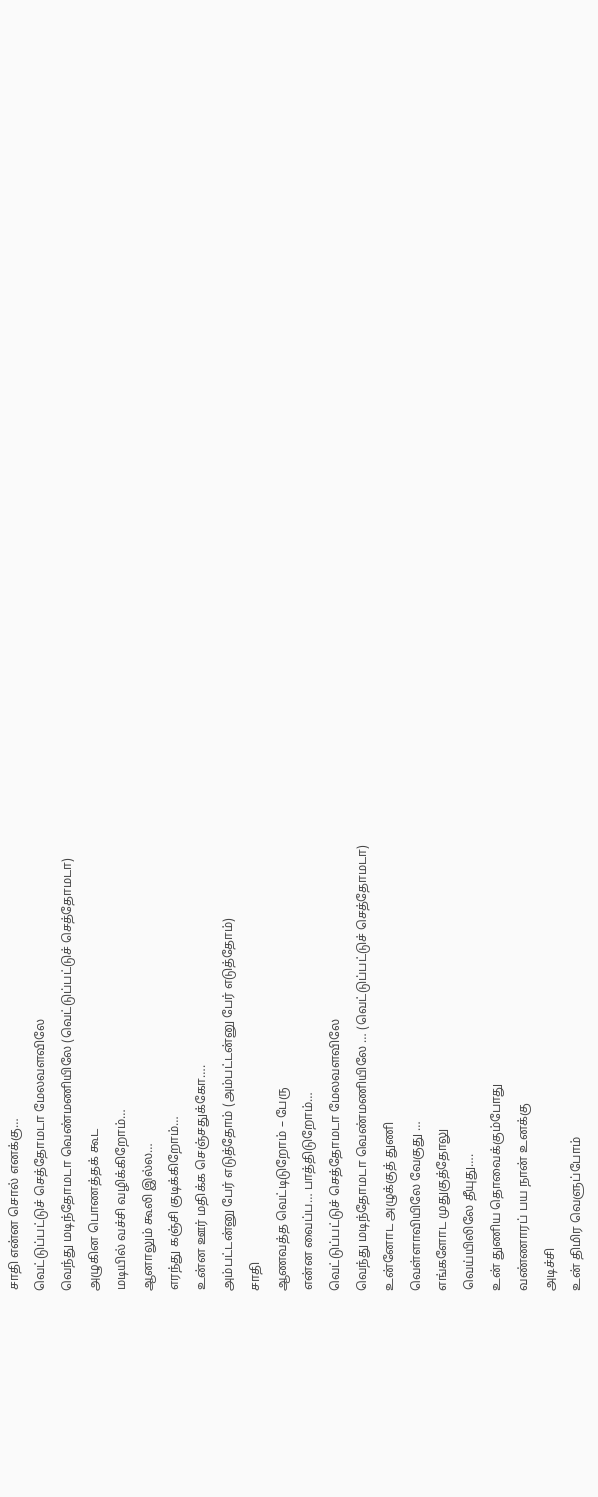சாதி என்ன சொல் எனக்கு…
வெட்டுப்பட்டுச் செத்தோமடா மேலவளவிலே
வெந்து மடிந்தோமடா வெண்மணியிலே (வெட்டுப்பட்டுச் செத்தோமடா)
அழுகின பொணத்தக் கூட
மடியில் வச்சி வழிக்கிறோம்…
ஆனாலும் கூலி இல்ல…
எரந்து கஞ்சி குடிக்கிறோம்…
உன்ன ஊர் மதிக்க செஞ்சதுக்கோ….
அம்பட்டன்னு பேர் எடுத்தோம் (அம்பட்டன்னு பேர் எடுத்தோம்)
சாதி
ஆணவத்த வெட்டிடுறோம் – பேரு
என்ன வைப்ப… பாத்திடுறோம்…
வெட்டுப்பட்டுச் செத்தோமடா மேலவளவிலே
வெந்து மடிந்தோமடா வெண்மணியிலே … (வெட்டுப்பட்டுச் செத்தோமடா)
உன்னோட அழுக்குத் துணி
வெள்ளாவியிலே வேகுது …
எங்களோட முதுகுத்தோலு
வெய்யிலிலே தீயுது….
உன் துணிய தொவைக்கும்போது
வண்ணாரப் பய நான் உனக்கு
அடிச்சி
உன் திமிர வெளுப்போம்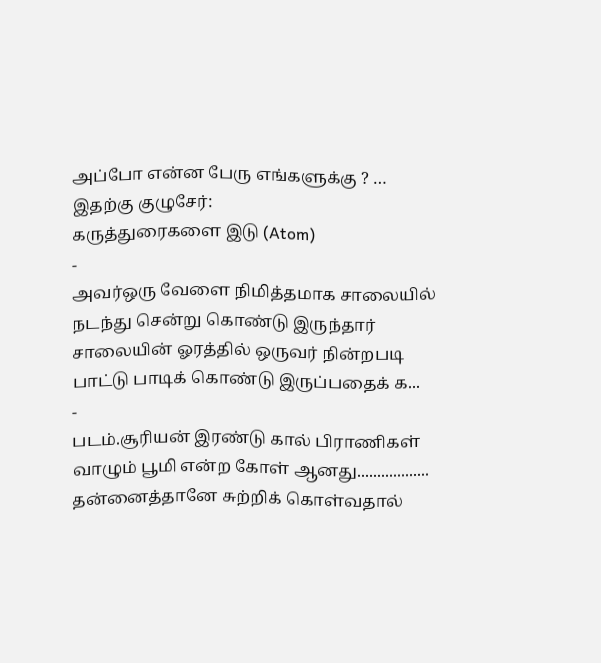அப்போ என்ன பேரு எங்களுக்கு ? …
இதற்கு குழுசேர்:
கருத்துரைகளை இடு (Atom)
-
அவர்ஒரு வேளை நிமித்தமாக சாலையில் நடந்து சென்று கொண்டு இருந்தார் சாலையின் ஓரத்தில் ஒருவர் நின்றபடி பாட்டு பாடிக் கொண்டு இருப்பதைக் க...
-
படம்.சூரியன் இரண்டு கால் பிராணிகள் வாழும் பூமி என்ற கோள் ஆனது.................. தன்னைத்தானே சுற்றிக் கொள்வதால்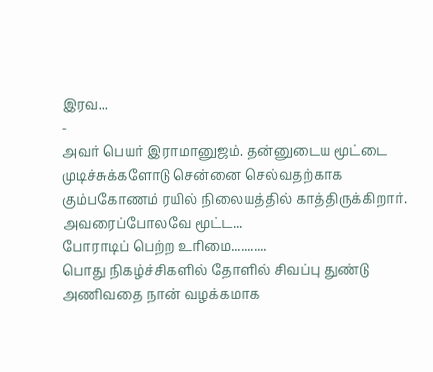இரவ...
-
அவர் பெயர் இராமானுஜம். தன்னுடைய மூட்டை முடிச்சுக்களோடு சென்னை செல்வதற்காக கும்பகோணம் ரயில் நிலையத்தில் காத்திருக்கிறார். அவரைப்போலவே மூட்ட...
போராடிப் பெற்ற உரிமை...........
பொது நிகழ்ச்சிகளில் தோளில் சிவப்பு துண்டு அணிவதை நான் வழக்கமாக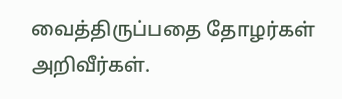வைத்திருப்பதை தோழர்கள் அறிவீர்கள்.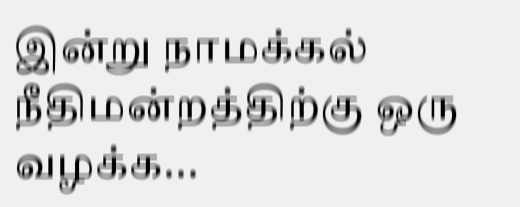இன்று நாமக்கல் நீதிமன்றத்திற்கு ஒரு வழக்க...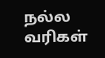நல்ல வரிகள்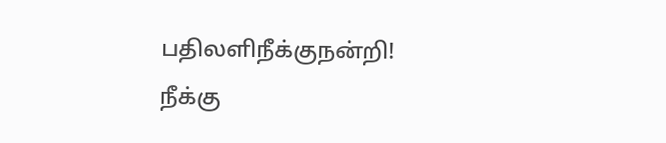பதிலளிநீக்குநன்றி!
நீக்கு